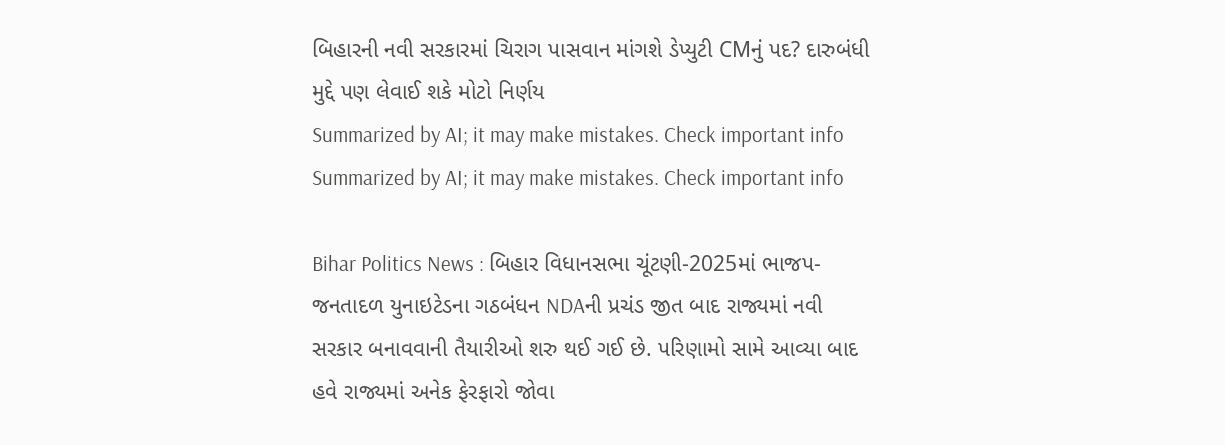બિહારની નવી સરકારમાં ચિરાગ પાસવાન માંગશે ડેપ્યુટી CMનું પદ? દારુબંધી મુદ્દે પણ લેવાઈ શકે મોટો નિર્ણય
Summarized by AI; it may make mistakes. Check important info
Summarized by AI; it may make mistakes. Check important info

Bihar Politics News : બિહાર વિધાનસભા ચૂંટણી-2025માં ભાજપ-જનતાદળ યુનાઇટેડના ગઠબંધન NDAની પ્રચંડ જીત બાદ રાજ્યમાં નવી સરકાર બનાવવાની તૈયારીઓ શરુ થઈ ગઈ છે. પરિણામો સામે આવ્યા બાદ હવે રાજ્યમાં અનેક ફેરફારો જોવા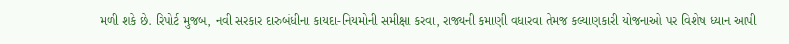મળી શકે છે. રિપોર્ટ મુજબ, નવી સરકાર દારુબંધીના કાયદા-નિયમોની સમીક્ષા કરવા, રાજ્યની કમાણી વધારવા તેમજ કલ્યાણકારી યોજનાઓ પર વિશેષ ધ્યાન આપી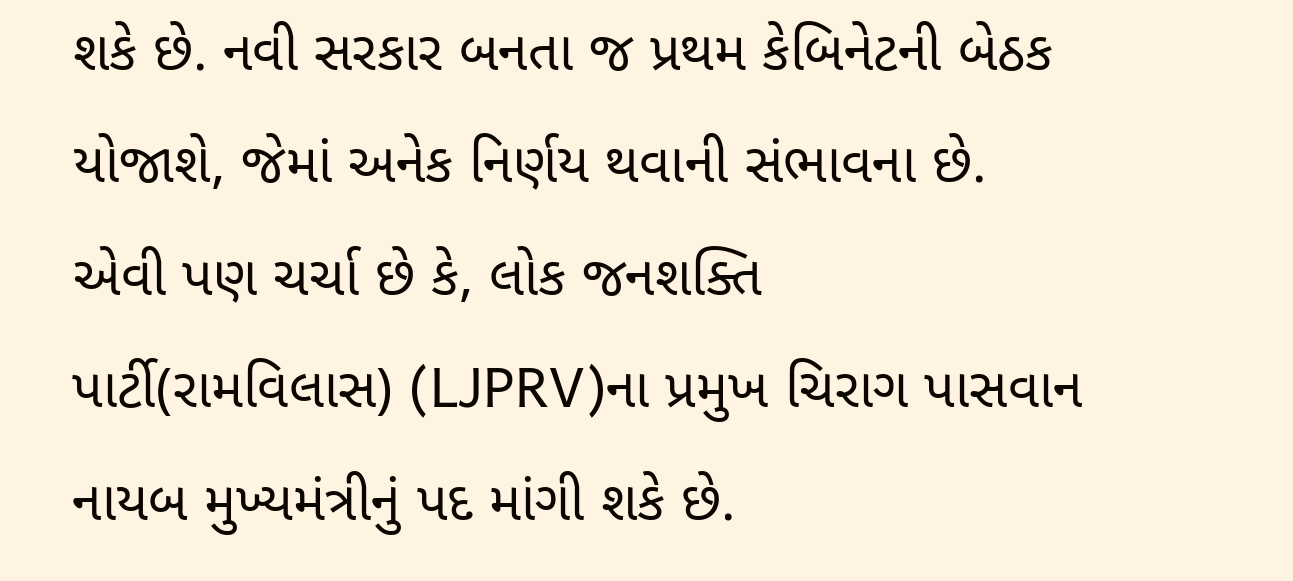શકે છે. નવી સરકાર બનતા જ પ્રથમ કેબિનેટની બેઠક યોજાશે, જેમાં અનેક નિર્ણય થવાની સંભાવના છે. એવી પણ ચર્ચા છે કે, લોક જનશક્તિ પાર્ટી(રામવિલાસ) (LJPRV)ના પ્રમુખ ચિરાગ પાસવાન નાયબ મુખ્યમંત્રીનું પદ માંગી શકે છે.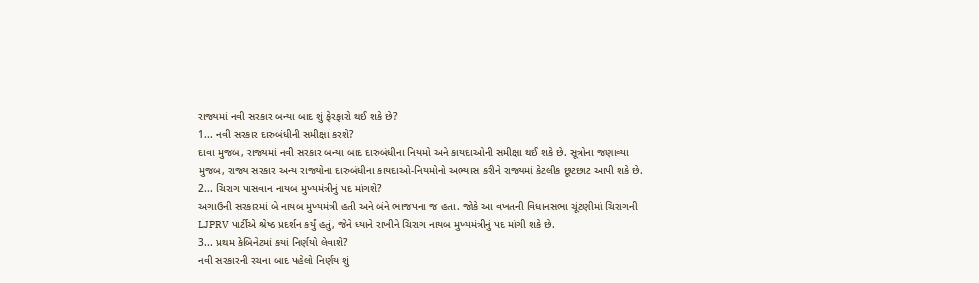રાજ્યમાં નવી સરકાર બન્યા બાદ શું ફેરફારો થઈ શકે છે?
1... નવી સરકાર દારુબંધીની સમીક્ષા કરશે?
દાવા મુજબ, રાજ્યમાં નવી સરકાર બન્યા બાદ દારુબંધીના નિયમો અને કાયદાઓની સમીક્ષા થઈ શકે છે. સૂત્રોના જણાવ્યા મુજબ, રાજ્ય સરકાર અન્ય રાજ્યોના દારુબંધીના કાયદાઓ-નિયમોનો અભ્યાસ કરીને રાજ્યમાં કેટલીક છૂટછાટ આપી શકે છે.
2... ચિરાગ પાસવાન નાયબ મુખ્યમંત્રીનું પદ માંગશે?
અગાઉની સરકારમાં બે નાયબ મુખ્યમંત્રી હતી અને બંને ભાજપના જ હતા. જોકે આ વખતની વિધાનસભા ચૂંટણીમાં ચિરાગની LJPRV પાર્ટીએ શ્રેષ્ઠ પ્રદર્શન કર્યું હતું, જેને ધ્યાને રાખીને ચિરાગ નાયબ મુખ્યમંત્રીનું પદ માંગી શકે છે.
3... પ્રથમ કેબિનેટમાં કયાં નિર્ણયો લેવાશે?
નવી સરકારની રચના બાદ પહેલો નિર્ણય શું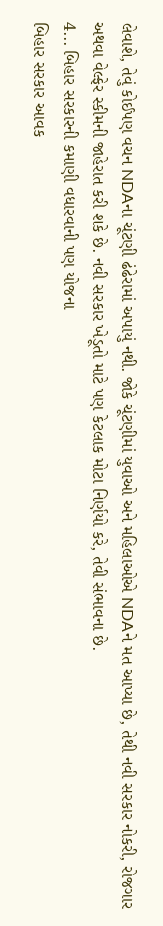લેવાશે, તેવું કોઈપણ વચન NDAના ચૂંટણી ઢંઢેરામાં અપાયું નથી. જોકે ચૂંટણીમાં યુવાઓ અને મહિલાઓએ NDAને મત આપ્યા છે, તેથી નવી સરકાર નોકરી, રોજગાર અથવા વેલ્ફેર સ્કીમની જાહેરાત કરી શકે છે. નવી સરકાર ખેડૂતો માટે પણ કેટલાક મોટા નિર્ણયો કરે, તેવી સંભાવના છે.
4... બિહાર સરકારની કમાણી વધારવાની પણ યોજના
બિહાર સરકાર આવક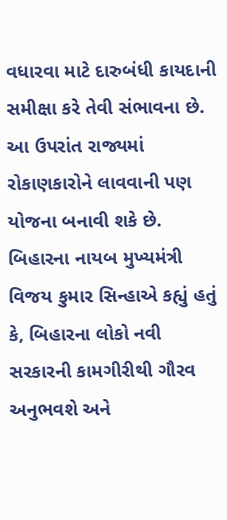વધારવા માટે દારુબંધી કાયદાની સમીક્ષા કરે તેવી સંભાવના છે. આ ઉપરાંત રાજ્યમાં રોકાણકારોને લાવવાની પણ યોજના બનાવી શકે છે. બિહારના નાયબ મુખ્યમંત્રી વિજય કુમાર સિન્હાએ કહ્યું હતું કે, બિહારના લોકો નવી સરકારની કામગીરીથી ગૌરવ અનુભવશે અને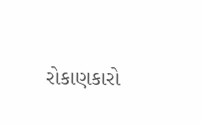રોકાણકારો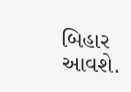બિહાર આવશે.